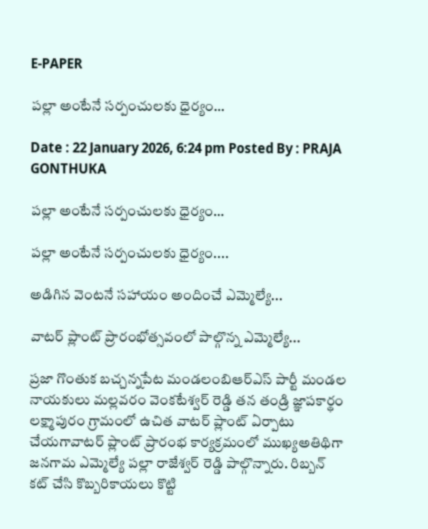E-PAPER

పల్లా అంటేనే సర్పంచులకు ధైర్యం…

Date : 22 January 2026, 6:24 pm Posted By : PRAJA GONTHUKA

పల్లా అంటేనే సర్పంచులకు ధైర్యం…

పల్లా అంటేనే సర్పంచులకు ధైర్యం....

అడిగిన వెంటనే సహాయం అందించే ఎమ్మెల్యే...

వాటర్ ప్లాంట్ ప్రారంభోత్సవంలో పాల్గొన్న ఎమ్మెల్యే...

ప్రజా గొంతుక బచ్చన్నపేట మండలంబిఆర్ఎస్ పార్టీ మండల నాయకులు మల్లవరం వెంకటేశ్వర్ రెడ్డి తన తండ్రి జ్ఞాపకార్థం లక్ష్మాపురం గ్రామంలో ఉచిత వాటర్ ప్లాంట్ ఏర్పాటు చేయగావాటర్ ప్లాంట్ ప్రారంభ కార్యక్రమంలో ముఖ్యఅతిథిగా జనగామ ఎమ్మెల్యే పల్లా రాజేశ్వర్ రెడ్డి పాల్గొన్నారు. రిబ్బన్ కట్ చేసి కొబ్బరికాయలు కొట్టి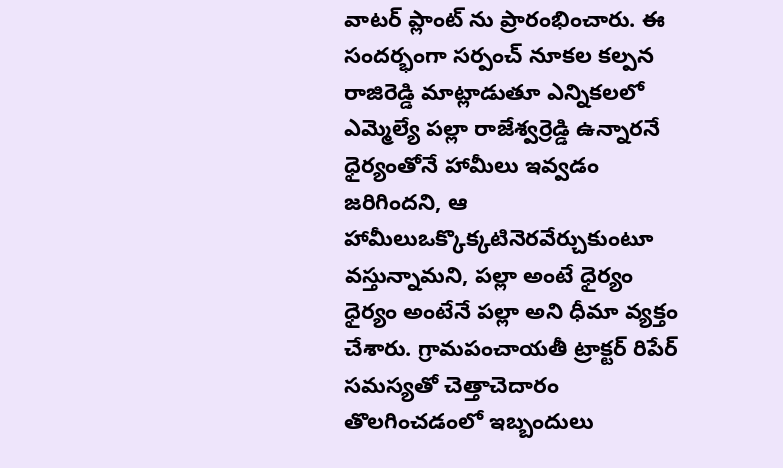వాటర్ ప్లాంట్ ను ప్రారంభించారు. ఈ సందర్భంగా సర్పంచ్ నూకల కల్పన రాజిరెడ్డి మాట్లాడుతూ ఎన్నికలలో ఎమ్మెల్యే పల్లా రాజేశ్వర్రెడ్డి ఉన్నారనే ధైర్యంతోనే హామీలు ఇవ్వడం జరిగిందని, ఆ హామీలుఒక్కొక్కటినెరవేర్చుకుంటూ వస్తున్నామని, పల్లా అంటే ధైర్యం ధైర్యం అంటేనే పల్లా అని ధీమా వ్యక్తం చేశారు. గ్రామపంచాయతీ ట్రాక్టర్ రిపేర్ సమస్యతో చెత్తాచెదారం తొలగించడంలో ఇబ్బందులు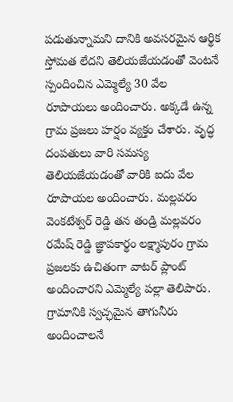పడుతున్నామని దానికి అవసరమైన ఆర్థిక స్తోమత లేదని తెలియజేయడంతో వెంటనే స్పందించిన ఎమ్మెల్యే 30 వేల రూపాయలు అందించారు. అక్కడే ఉన్న గ్రామ ప్రజలు హర్షం వ్యక్తం చేశారు. వృద్ధ దంపతులు వారి సమస్య తెలియజేయడంతో వారికి ఐదు వేల రూపాయల అందించారు. మల్లవరం వెంకటేశ్వర్ రెడ్డి తన తండ్రి మల్లవరం రమేష్ రెడ్డి జ్ఞాపకార్థం లక్ష్మాపురం గ్రామ ప్రజలకు ఉచితంగా వాటర్ ప్లాంట్ అందించారని ఎమ్మెల్యే పల్లా తెలిపారు. గ్రామానికి స్వచ్ఛమైన తాగునీరు అందించాలనే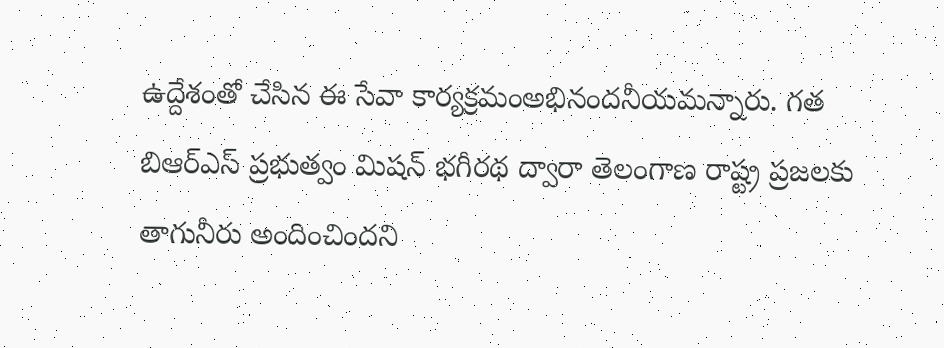ఉద్దేశంతో చేసిన ఈ సేవా కార్యక్రమంఅభినందనీయమన్నారు. గత బిఆర్ఎస్ ప్రభుత్వం మిషన్ భగీరథ ద్వారా తెలంగాణ రాష్ట్ర ప్రజలకు తాగునీరు అందించిందని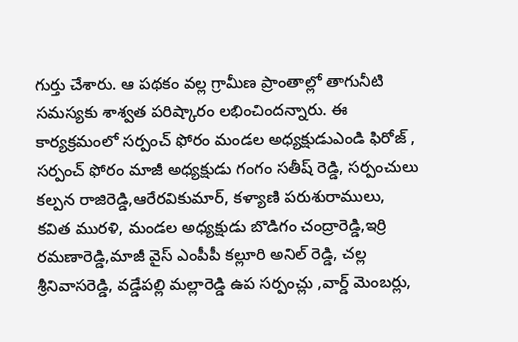గుర్తు చేశారు. ఆ పథకం వల్ల గ్రామీణ ప్రాంతాల్లో తాగునీటి సమస్యకు శాశ్వత పరిష్కారం లభించిందన్నారు. ఈ కార్యక్రమంలో సర్పంచ్ ఫోరం మండల అధ్యక్షుడుఎండి ఫిరోజ్ , సర్పంచ్ ఫోరం మాజీ అధ్యక్షుడు గంగం సతీష్ రెడ్డి, సర్పంచులు కల్పన రాజిరెడ్డి,ఆరేరవికుమార్, కళ్యాణి పరుశురాములు, కవిత మురళి, మండల అధ్యక్షుడు బొడిగం చంద్రారెడ్డి,ఇర్రి రమణారెడ్డి,మాజీ వైస్ ఎంపీపీ కల్లూరి అనిల్ రెడ్డి, చల్ల శ్రీనివాసరెడ్డి, వడ్డేపల్లి మల్లారెడ్డి ఉప సర్పంచ్లు ,వార్డ్ మెంబర్లు,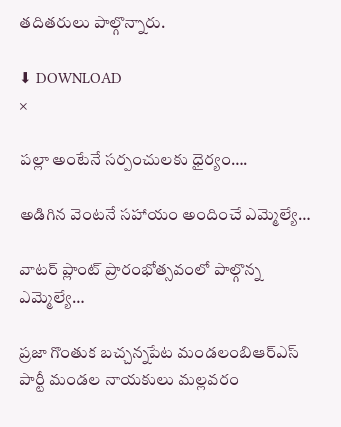తదితరులు పాల్గొన్నారు.

⬇ DOWNLOAD
×

పల్లా అంటేనే సర్పంచులకు ధైర్యం….

అడిగిన వెంటనే సహాయం అందించే ఎమ్మెల్యే…

వాటర్ ప్లాంట్ ప్రారంభోత్సవంలో పాల్గొన్న ఎమ్మెల్యే…

ప్రజా గొంతుక బచ్చన్నపేట మండలంబిఆర్ఎస్ పార్టీ మండల నాయకులు మల్లవరం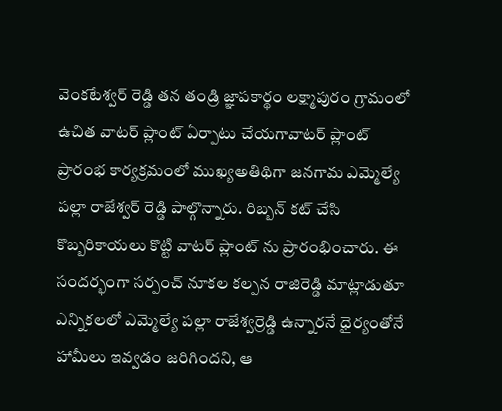వెంకటేశ్వర్ రెడ్డి తన తండ్రి జ్ఞాపకార్థం లక్ష్మాపురం గ్రామంలో ఉచిత వాటర్ ప్లాంట్ ఏర్పాటు చేయగావాటర్ ప్లాంట్ ప్రారంభ కార్యక్రమంలో ముఖ్యఅతిథిగా జనగామ ఎమ్మెల్యే పల్లా రాజేశ్వర్ రెడ్డి పాల్గొన్నారు. రిబ్బన్ కట్ చేసి కొబ్బరికాయలు కొట్టి వాటర్ ప్లాంట్ ను ప్రారంభించారు. ఈ సందర్భంగా సర్పంచ్ నూకల కల్పన రాజిరెడ్డి మాట్లాడుతూ ఎన్నికలలో ఎమ్మెల్యే పల్లా రాజేశ్వర్రెడ్డి ఉన్నారనే ధైర్యంతోనే హామీలు ఇవ్వడం జరిగిందని, ఆ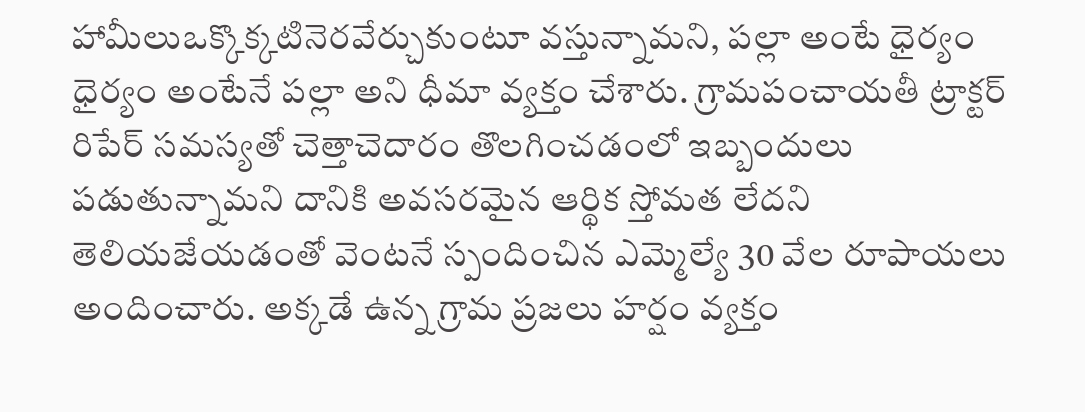హామీలుఒక్కొక్కటినెరవేర్చుకుంటూ వస్తున్నామని, పల్లా అంటే ధైర్యం ధైర్యం అంటేనే పల్లా అని ధీమా వ్యక్తం చేశారు. గ్రామపంచాయతీ ట్రాక్టర్ రిపేర్ సమస్యతో చెత్తాచెదారం తొలగించడంలో ఇబ్బందులు పడుతున్నామని దానికి అవసరమైన ఆర్థిక స్తోమత లేదని తెలియజేయడంతో వెంటనే స్పందించిన ఎమ్మెల్యే 30 వేల రూపాయలు అందించారు. అక్కడే ఉన్న గ్రామ ప్రజలు హర్షం వ్యక్తం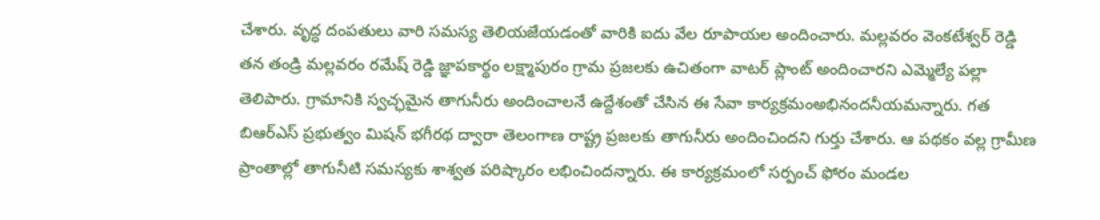చేశారు. వృద్ధ దంపతులు వారి సమస్య తెలియజేయడంతో వారికి ఐదు వేల రూపాయల అందించారు. మల్లవరం వెంకటేశ్వర్ రెడ్డి తన తండ్రి మల్లవరం రమేష్ రెడ్డి జ్ఞాపకార్థం లక్ష్మాపురం గ్రామ ప్రజలకు ఉచితంగా వాటర్ ప్లాంట్ అందించారని ఎమ్మెల్యే పల్లా తెలిపారు. గ్రామానికి స్వచ్ఛమైన తాగునీరు అందించాలనే ఉద్దేశంతో చేసిన ఈ సేవా కార్యక్రమంఅభినందనీయమన్నారు. గత బిఆర్ఎస్ ప్రభుత్వం మిషన్ భగీరథ ద్వారా తెలంగాణ రాష్ట్ర ప్రజలకు తాగునీరు అందించిందని గుర్తు చేశారు. ఆ పథకం వల్ల గ్రామీణ ప్రాంతాల్లో తాగునీటి సమస్యకు శాశ్వత పరిష్కారం లభించిందన్నారు. ఈ కార్యక్రమంలో సర్పంచ్ ఫోరం మండల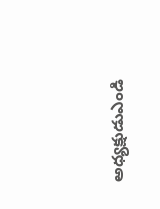అధ్యక్షుడుఎండి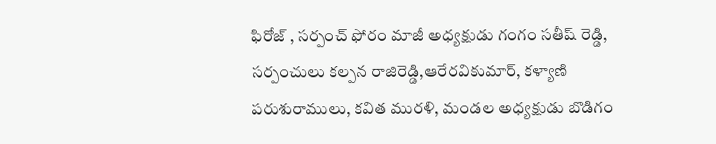ఫిరోజ్ , సర్పంచ్ ఫోరం మాజీ అధ్యక్షుడు గంగం సతీష్ రెడ్డి, సర్పంచులు కల్పన రాజిరెడ్డి,ఆరేరవికుమార్, కళ్యాణి పరుశురాములు, కవిత మురళి, మండల అధ్యక్షుడు బొడిగం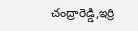చంద్రారెడ్డి,ఇర్రి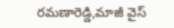రమణారెడ్డి,మాజీ వైస్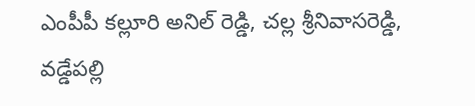ఎంపీపీ కల్లూరి అనిల్ రెడ్డి, చల్ల శ్రీనివాసరెడ్డి, వడ్డేపల్లి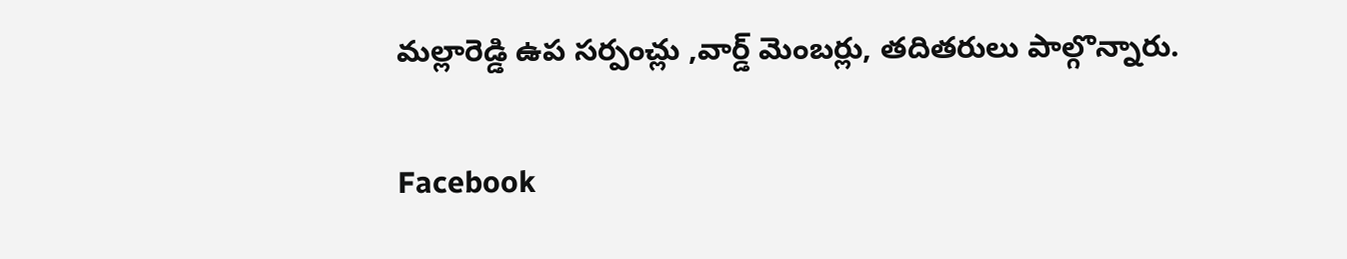మల్లారెడ్డి ఉప సర్పంచ్లు ,వార్డ్ మెంబర్లు, తదితరులు పాల్గొన్నారు.

Facebook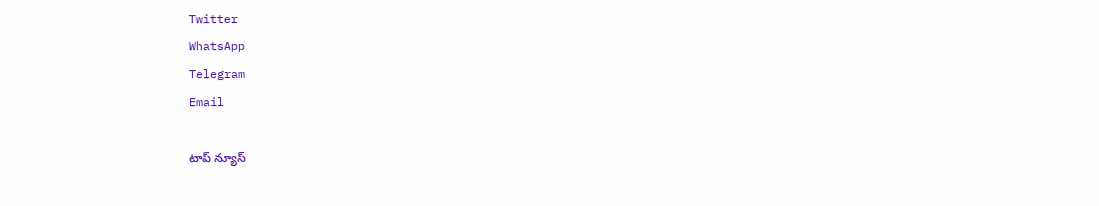Twitter
WhatsApp
Telegram
Email

టాప్ న్యూస్